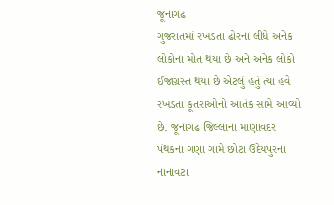જૂનાગઢ
ગુજરાતમાં રખડતા ઢોરના લીધે અનેક લોકોના મોત થયા છે અને અનેક લોકો ઈજાગ્રસ્ત થયા છે એટલું હતું ત્યા હવે રખડતા કૂતરાઓનો આતંક સામે આવ્યો છે. જૂનાગઢ જિલ્લાના માણાવદર પંથકના ગણા ગામે છોટા ઉદેયપુરના નાનાવટા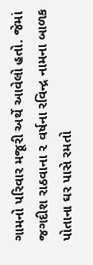ગામનો પરિવાર મજૂરી અર્થે આવેલો હતો. જેમાં જગદીશ રાઠવાના ૨ વર્ષના રવિન્દ્ર નામના બાળક પોતાના ઘર પાસે રમતો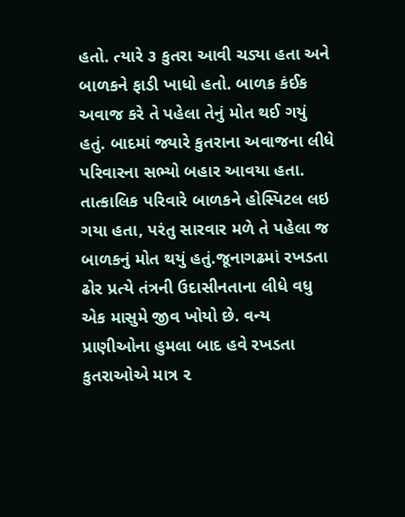હતો. ત્યારે ૩ કુતરા આવી ચડ્યા હતા અને બાળકને ફાડી ખાધો હતો. બાળક કંઈક અવાજ કરે તે પહેલા તેનું મોત થઈ ગયું હતું. બાદમાં જ્યારે કુતરાના અવાજના લીધે પરિવારના સભ્યો બહાર આવયા હતા. તાત્કાલિક પરિવારે બાળકને હોસ્પિટલ લઇ ગયા હતા, પરંતુ સારવાર મળે તે પહેલા જ બાળકનું મોત થયું હતું.જૂનાગઢમાં રખડતા ઢોર પ્રત્યે તંત્રની ઉદાસીનતાના લીધે વધુ એક માસુમે જીવ ખોયો છે. વન્ય પ્રાણીઓના હુમલા બાદ હવે રખડતા કુતરાઓએ માત્ર ૨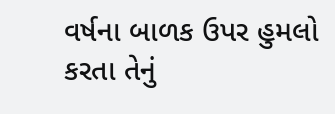વર્ષના બાળક ઉપર હુમલો કરતા તેનું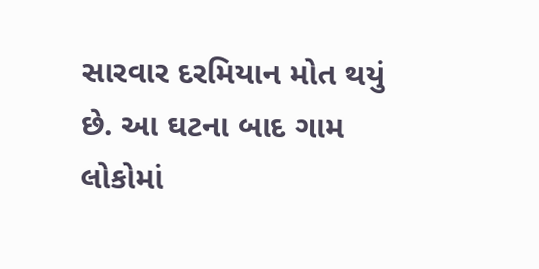સારવાર દરમિયાન મોત થયું છે. આ ઘટના બાદ ગામ લોકોમાં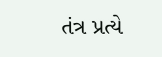તંત્ર પ્રત્યે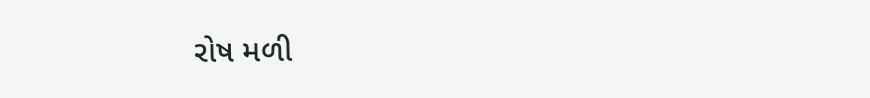રોષ મળી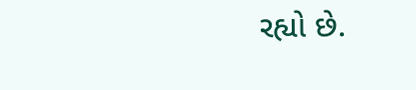રહ્યો છે.